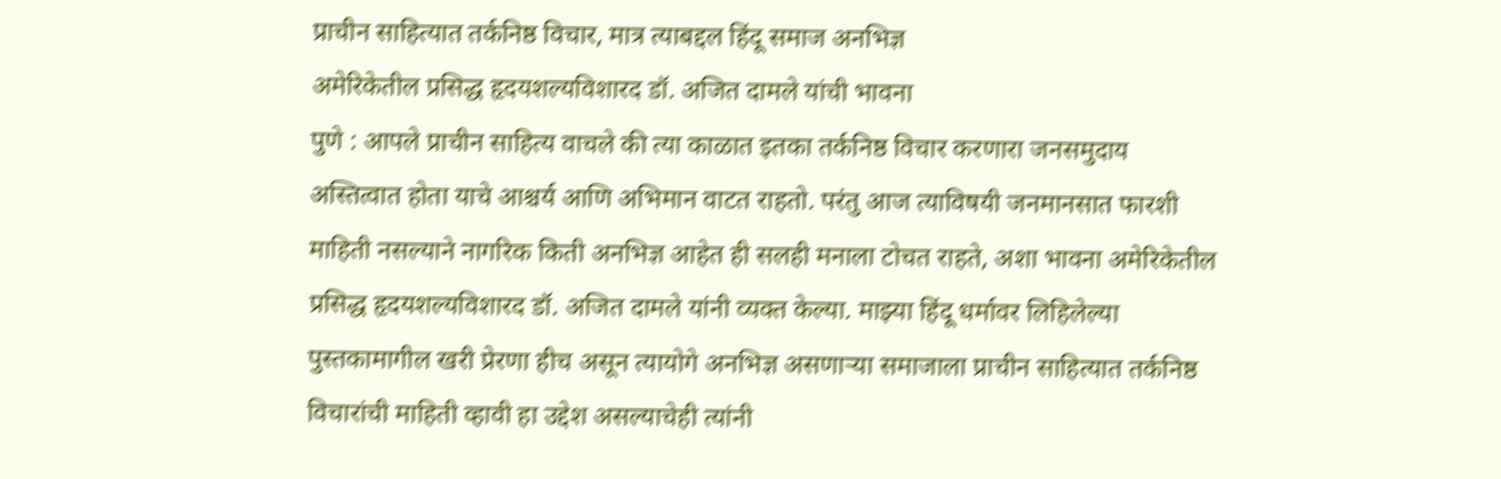प्राचीन साहित्यात तर्कनिष्ठ विचार, मात्र त्याबद्दल हिंदू समाज अनभिज्ञ
अमेरिकेतील प्रसिद्ध हृदयशल्यविशारद डॉ. अजित दामले यांची भावना
पुणे : आपले प्राचीन साहित्य वाचले की त्या काळात इतका तर्कनिष्ठ विचार करणारा जनसमुदाय अस्तित्वात होता याचे आश्चर्य आणि अभिमान वाटत राहतो. परंतु आज त्याविषयी जनमानसात फारशी माहिती नसल्याने नागरिक किती अनभिज्ञ आहेत ही सलही मनाला टोचत राहते, अशा भावना अमेरिकेतील प्रसिद्ध हृदयशल्यविशारद डॉ. अजित दामले यांनी व्यक्त केल्या. माझ्या हिंदू धर्मावर लिहिलेल्या पुस्तकामागील खरी प्रेरणा हीच असून त्यायोगे अनभिज्ञ असणाऱ्या समाजाला प्राचीन साहित्यात तर्कनिष्ठ विचारांची माहिती व्हावी हा उद्देश असल्याचेही त्यांनी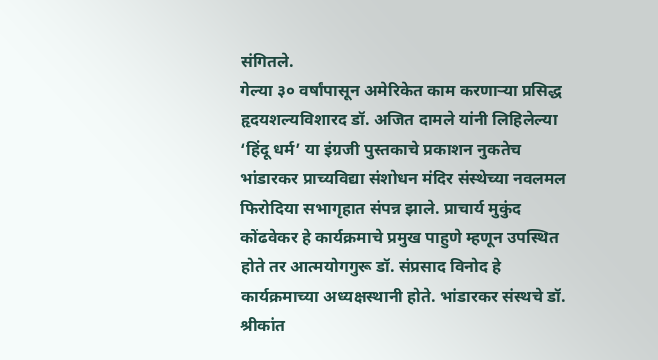संगितले.
गेल्या ३० वर्षांपासून अमेरिकेत काम करणाऱ्या प्रसिद्ध हृदयशल्यविशारद डॉ. अजित दामले यांनी लिहिलेल्या ‘हिंदू धर्म’ या इंग्रजी पुस्तकाचे प्रकाशन नुकतेच भांडारकर प्राच्यविद्या संशोधन मंदिर संस्थेच्या नवलमल फिरोदिया सभागृहात संपन्न झाले. प्राचार्य मुकुंद कोंढवेकर हे कार्यक्रमाचे प्रमुख पाहुणे म्हणून उपस्थित होते तर आत्मयोगगुरू डॉ. संप्रसाद विनोद हे कार्यक्रमाच्या अध्यक्षस्थानी होते. भांडारकर संस्थचे डॉ. श्रीकांत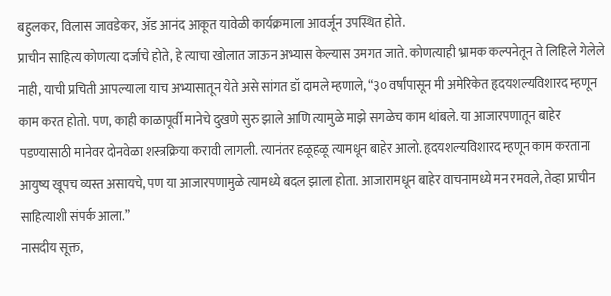बहुलकर, विलास जावडेकर, ॲड आनंद आकूत यावेळी कार्यक्रमाला आवर्जून उपस्थित होते.
प्राचीन साहित्य कोणत्या दर्जाचे होते, हे त्याचा खोलात जाऊन अभ्यास केल्यास उमगत जाते. कोणत्याही भ्रामक कल्पनेतून ते लिहिले गेलेले नाही, याची प्रचिती आपल्याला याच अभ्यासातून येते असे सांगत डॉ दामले म्हणाले, “३० वर्षांपासून मी अमेरिकेत हृदयशल्यविशारद म्हणून काम करत होतो. पण, काही काळापूर्वी मानेचे दुखणे सुरु झाले आणि त्यामुळे माझे सगळेच काम थांबले. या आजारपणातून बाहेर पडण्यासाठी मानेवर दोनवेळा शस्त्रक्रिया करावी लागली. त्यानंतर हळूहळू त्यामधून बाहेर आलो. हृदयशल्यविशारद म्हणून काम करताना आयुष्य खूपच व्यस्त असायचे, पण या आजारपणामुळे त्यामध्ये बदल झाला होता. आजारामधून बाहेर वाचनामध्ये मन रमवले, तेव्हा प्राचीन साहित्याशी संपर्क आला.”
नासदीय सूक्त,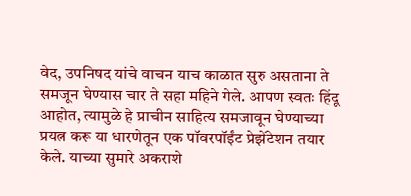वेद, उपनिषद यांचे वाचन याच काळात सुरु असताना ते समजून घेण्यास चार ते सहा महिने गेले. आपण स्वतः हिंदू आहोत, त्यामुळे हे प्राचीन साहित्य समजावून घेण्याच्या प्रयत्न करू या धारणेतून एक पॉवरपॉईंट प्रेझेंटेशन तयार केले. याच्या सुमारे अकराशे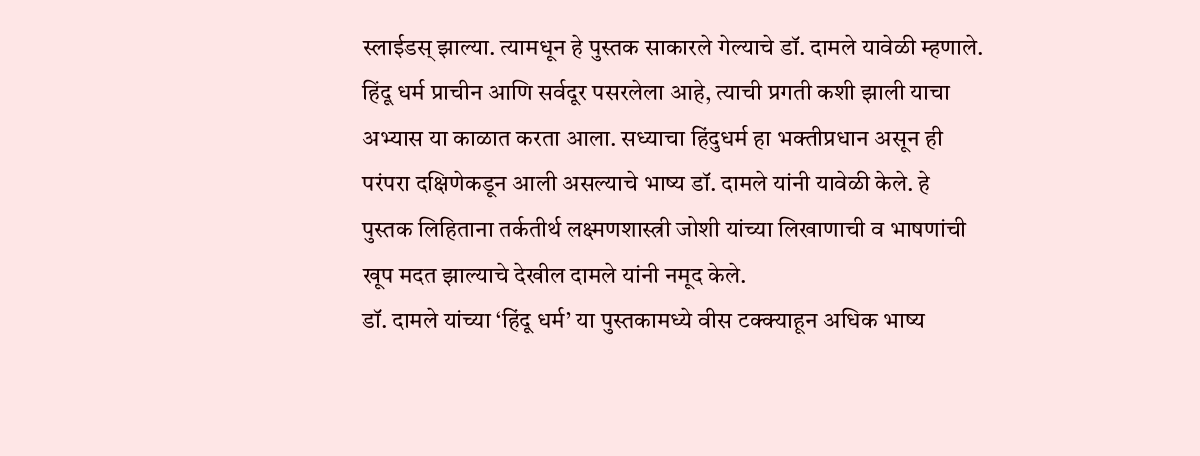स्लाईडस् झाल्या. त्यामधून हे पुस्तक साकारले गेल्याचे डॉ. दामले यावेळी म्हणाले.
हिंदू धर्म प्राचीन आणि सर्वदूर पसरलेला आहे, त्याची प्रगती कशी झाली याचा अभ्यास या काळात करता आला. सध्याचा हिंदुधर्म हा भक्तीप्रधान असून ही परंपरा दक्षिणेकडून आली असल्याचे भाष्य डॉ. दामले यांनी यावेळी केले. हे पुस्तक लिहिताना तर्कतीर्थ लक्ष्मणशास्त्री जोशी यांच्या लिखाणाची व भाषणांची खूप मदत झाल्याचे देखील दामले यांनी नमूद केले.
डॉ. दामले यांच्या ‘हिंदू धर्म’ या पुस्तकामध्ये वीस टक्क्याहून अधिक भाष्य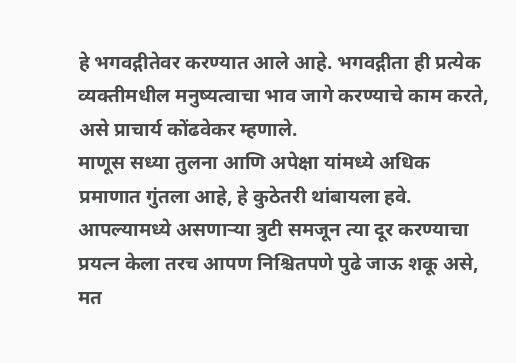हे भगवद्गीतेवर करण्यात आले आहे. भगवद्गीता ही प्रत्येक व्यक्तीमधील मनुष्यत्वाचा भाव जागे करण्याचे काम करते, असे प्राचार्य कोंढवेकर म्हणाले.
माणूस सध्या तुलना आणि अपेक्षा यांमध्ये अधिक प्रमाणात गुंतला आहे, हे कुठेतरी थांबायला हवे. आपल्यामध्ये असणाऱ्या त्रुटी समजून त्या दूर करण्याचा प्रयत्न केला तरच आपण निश्चितपणे पुढे जाऊ शकू असे, मत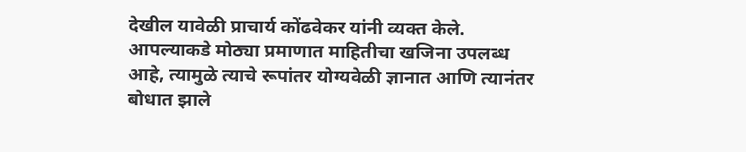देखील यावेळी प्राचार्य कोंढवेकर यांनी व्यक्त केले.
आपल्याकडे मोठ्या प्रमाणात माहितीचा खजिना उपलब्ध आहे, त्यामुळे त्याचे रूपांतर योग्यवेळी ज्ञानात आणि त्यानंतर बोधात झाले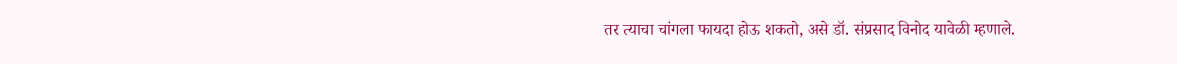तर त्याचा चांगला फायदा होऊ शकतो, असे डॉ. संप्रसाद विनोद यावेळी म्हणाले.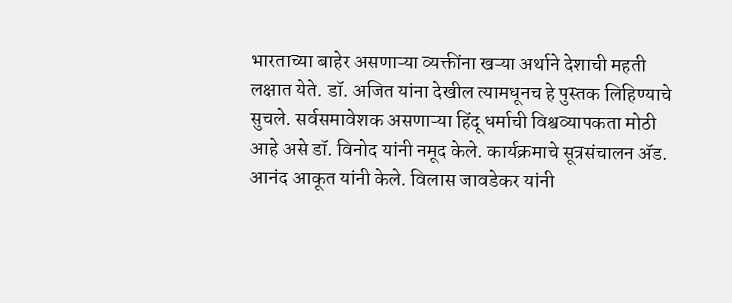भारताच्या बाहेर असणाऱ्या व्यक्तींना खऱ्या अर्थाने देशाची महती लक्षात येते. डॉ. अजित यांना देखील त्यामधूनच हे पुस्तक लिहिण्याचे सुचले. सर्वसमावेशक असणाऱ्या हिंदू धर्माची विश्वव्यापकता मोठी आहे असे डॉ. विनोद यांनी नमूद केले. कार्यक्रमाचे सूत्रसंचालन ॲड. आनंद आकूत यांनी केले. विलास जावडेकर यांनी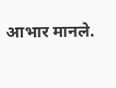आभार मानले.